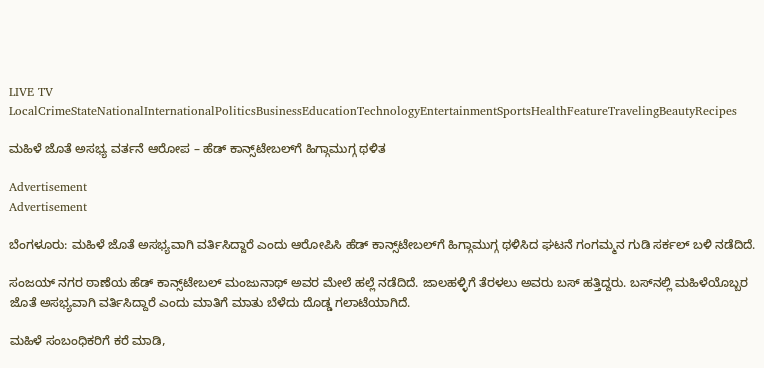LIVE TV LocalCrimeStateNationalInternationalPoliticsBusinessEducationTechnologyEntertainmentSportsHealthFeatureTravelingBeautyRecipes

ಮಹಿಳೆ ಜೊತೆ ಅಸಭ್ಯ ವರ್ತನೆ ಆರೋಪ – ಹೆಡ್‌ ಕಾನ್ಸ್‌ಟೇಬಲ್‌ಗೆ ಹಿಗ್ಗಾಮುಗ್ಗ ಥಳಿತ

Advertisement
Advertisement

ಬೆಂಗಳೂರು: ಮಹಿಳೆ ಜೊತೆ ಅಸಭ್ಯವಾಗಿ ವರ್ತಿಸಿದ್ದಾರೆ ಎಂದು ಆರೋಪಿಸಿ ಹೆಡ್‌ ಕಾನ್ಸ್‌ಟೇಬಲ್‌ಗೆ ಹಿಗ್ಗಾಮುಗ್ಗ ಥಳಿಸಿದ ಘಟನೆ ಗಂಗಮ್ಮನ ಗುಡಿ ಸರ್ಕಲ್ ಬಳಿ ನಡೆದಿದೆ.

ಸಂಜಯ್ ನಗರ ಠಾಣೆಯ ಹೆಡ್‌ ಕಾನ್ಸ್‌ಟೇಬಲ್‌ ಮಂಜುನಾಥ್ ಅವರ ಮೇಲೆ ಹಲ್ಲೆ ನಡೆದಿದೆ. ಜಾಲಹಳ್ಳಿಗೆ ತೆರಳಲು ಅವರು ಬಸ್‌ ಹತ್ತಿದ್ದರು. ಬಸ್‌ನಲ್ಲಿ ಮಹಿಳೆಯೊಬ್ಬರ ಜೊತೆ ಅಸಭ್ಯವಾಗಿ ವರ್ತಿಸಿದ್ದಾರೆ ಎಂದು ಮಾತಿಗೆ ಮಾತು ಬೆಳೆದು ದೊಡ್ಡ ಗಲಾಟೆಯಾಗಿದೆ.

ಮಹಿಳೆ ಸಂಬಂಧಿಕರಿಗೆ ಕರೆ ಮಾಡಿ,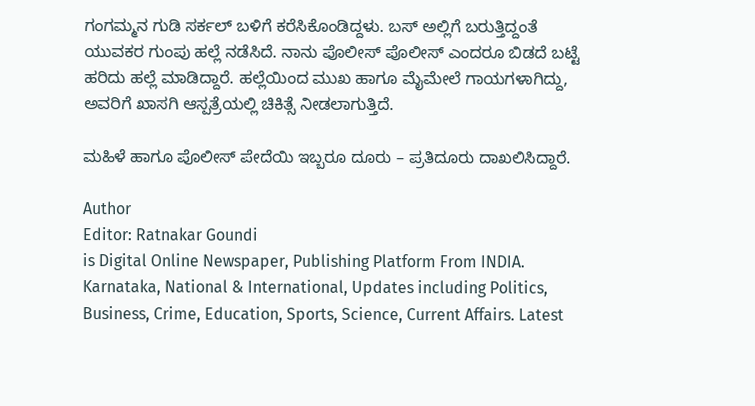ಗಂಗಮ್ಮನ ಗುಡಿ ಸರ್ಕಲ್ ಬಳಿಗೆ ಕರೆಸಿಕೊಂಡಿದ್ದಳು. ಬಸ್‌ ಅಲ್ಲಿಗೆ ಬರುತ್ತಿದ್ದಂತೆ ಯುವಕರ ಗುಂಪು ಹಲ್ಲೆ ನಡೆಸಿದೆ. ನಾನು ಪೊಲೀಸ್ ಪೊಲೀಸ್ ಎಂದರೂ ಬಿಡದೆ ಬಟ್ಟೆ ಹರಿದು ಹಲ್ಲೆ ಮಾಡಿದ್ದಾರೆ. ಹಲ್ಲೆಯಿಂದ ಮುಖ ಹಾಗೂ ಮೈಮೇಲೆ ಗಾಯಗಳಾಗಿದ್ದು, ಅವರಿಗೆ ಖಾಸಗಿ ಆಸ್ಪತ್ರೆಯಲ್ಲಿ ಚಿಕಿತ್ಸೆ ನೀಡಲಾಗುತ್ತಿದೆ.

ಮಹಿಳೆ ಹಾಗೂ ಪೊಲೀಸ್‌ ಪೇದೆಯಿ ಇಬ್ಬರೂ ದೂರು – ಪ್ರತಿದೂರು ದಾಖಲಿಸಿದ್ದಾರೆ.

Author
Editor: Ratnakar Goundi
is Digital Online Newspaper, Publishing Platform From INDIA. Karnataka, National & International, Updates including Politics, Business, Crime, Education, Sports, Science, Current Affairs. Latest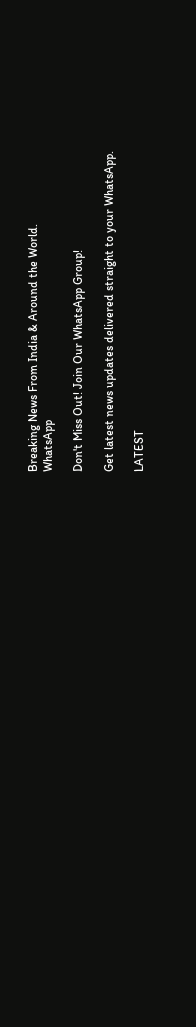Breaking News From India & Around the World.
WhatsApp

Don't Miss Out! Join Our WhatsApp Group!

Get latest news updates delivered straight to your WhatsApp.

LATEST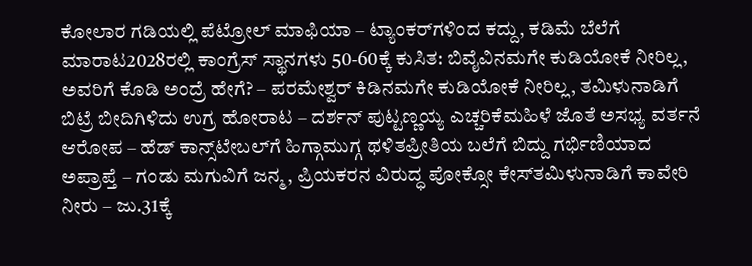ಕೋಲಾರ ಗಡಿಯಲ್ಲಿ ಪೆಟ್ರೋಲ್ ಮಾಫಿಯಾ – ಟ್ಯಾಂಕರ್‌ಗಳಿಂದ ಕದ್ದು, ಕಡಿಮೆ ಬೆಲೆಗೆ ಮಾರಾಟ2028ರಲ್ಲಿ ಕಾಂಗ್ರೆಸ್ ಸ್ಥಾನಗಳು 50-60ಕ್ಕೆ ಕುಸಿತ: ಬಿವೈವಿನಮಗೇ ಕುಡಿಯೋಕೆ ನೀರಿಲ್ಲ, ಅವರಿಗೆ ಕೊಡಿ ಅಂದ್ರೆ ಹೇಗೆ? – ಪರಮೇಶ್ವರ್ ಕಿಡಿನಮಗೇ ಕುಡಿಯೋಕೆ ನೀರಿಲ್ಲ, ತಮಿಳುನಾಡಿಗೆ ಬಿಟ್ರೆ ಬೀದಿಗಿಳಿದು ಉಗ್ರ ಹೋರಾಟ – ದರ್ಶನ್ ಪುಟ್ಟಣ್ಣಯ್ಯ ಎಚ್ಚರಿಕೆಮಹಿಳೆ ಜೊತೆ ಅಸಭ್ಯ ವರ್ತನೆ ಆರೋಪ – ಹೆಡ್‌ ಕಾನ್ಸ್‌ಟೇಬಲ್‌ಗೆ ಹಿಗ್ಗಾಮುಗ್ಗ ಥಳಿತಪ್ರೀತಿಯ ಬಲೆಗೆ ಬಿದ್ದು ಗರ್ಭಿಣಿಯಾದ ಅಪ್ರಾಪ್ತೆ – ಗಂಡು ಮಗುವಿಗೆ ಜನ್ಮ, ಪ್ರಿಯಕರನ ವಿರುದ್ಧ ಪೋಕ್ಸೋ ಕೇಸ್‌ತಮಿಳುನಾಡಿಗೆ ಕಾವೇರಿ ನೀರು – ಜು.31ಕ್ಕೆ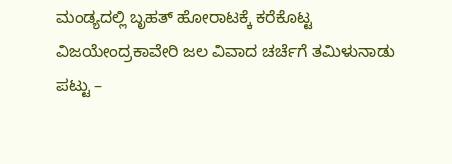ಮಂಡ್ಯದಲ್ಲಿ ಬೃಹತ್‌ ಹೋರಾಟಕ್ಕೆ ಕರೆಕೊಟ್ಟ ವಿಜಯೇಂದ್ರಕಾವೇರಿ ಜಲ ವಿವಾದ ಚರ್ಚೆಗೆ ತಮಿಳುನಾಡು ಪಟ್ಟು –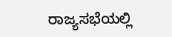ರಾಜ್ಯಸಭೆಯಲ್ಲಿ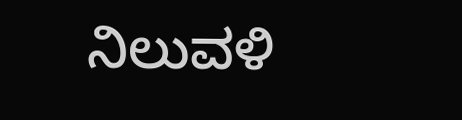ನಿಲುವಳಿ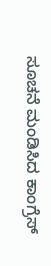ಸೂಚನೆ ಮಂಡಿಸಿದ ಕಾಂಗ್ರೆಸ್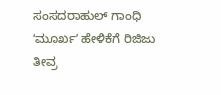ಸಂಸದರಾಹುಲ್ ಗಾಂಧಿ ʻಮೂರ್ಖʼ ಹೇಳಿಕೆಗೆ ರಿಜಿಜು ತೀವ್ರ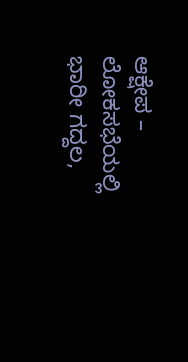ಆಕ್ಷೇಪ – ಲೋಕಸಭೆಯಲ್ಲಿ ಭಾರೀ ಗದ್ದಲ,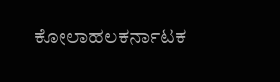ಕೋಲಾಹಲಕರ್ನಾಟಕ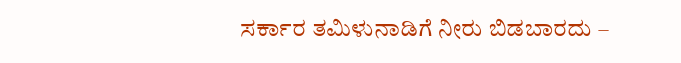ಸರ್ಕಾರ ತಮಿಳುನಾಡಿಗೆ ನೀರು ಬಿಡಬಾರದು –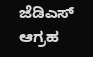ಜೆಡಿಎಸ್ ಆಗ್ರಹ